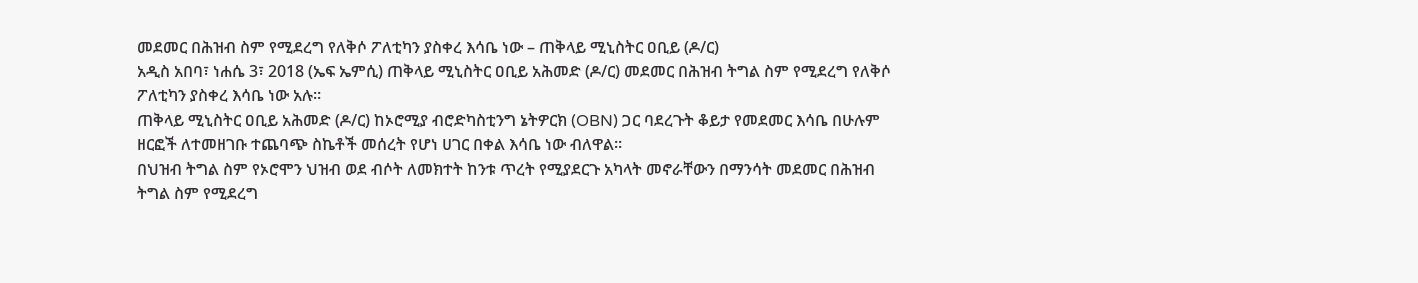መደመር በሕዝብ ስም የሚደረግ የለቅሶ ፖለቲካን ያስቀረ እሳቤ ነው – ጠቅላይ ሚኒስትር ዐቢይ (ዶ/ር)
አዲስ አበባ፣ ነሐሴ 3፣ 2018 (ኤፍ ኤምሲ) ጠቅላይ ሚኒስትር ዐቢይ አሕመድ (ዶ/ር) መደመር በሕዝብ ትግል ስም የሚደረግ የለቅሶ ፖለቲካን ያስቀረ እሳቤ ነው አሉ።
ጠቅላይ ሚኒስትር ዐቢይ አሕመድ (ዶ/ር) ከኦሮሚያ ብሮድካስቲንግ ኔትዎርክ (OBN) ጋር ባደረጉት ቆይታ የመደመር እሳቤ በሁሉም ዘርፎች ለተመዘገቡ ተጨባጭ ስኬቶች መሰረት የሆነ ሀገር በቀል እሳቤ ነው ብለዋል።
በህዝብ ትግል ስም የኦሮሞን ህዝብ ወደ ብሶት ለመክተት ከንቱ ጥረት የሚያደርጉ አካላት መኖራቸውን በማንሳት መደመር በሕዝብ ትግል ስም የሚደረግ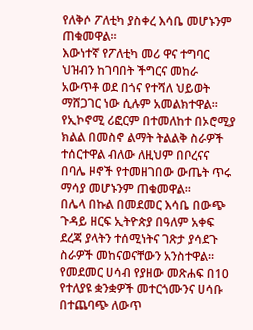የለቅሶ ፖለቲካ ያስቀረ እሳቤ መሆኑንም ጠቁመዋል።
እውነተኛ የፖለቲካ መሪ ዋና ተግባር ህዝብን ከገባበት ችግርና መከራ አውጥቶ ወደ በጎና የተሻለ ህይወት ማሸጋገር ነው ሲሉም አመልክተዋል።
የኢኮኖሚ ሪፎርም በተመለከተ በኦሮሚያ ክልል በመስኖ ልማት ትልልቅ ስራዎች ተሰርተዋል ብለው ለዚህም በቦረናና በባሌ ዞኖች የተመዘገበው ውጤት ጥሩ ማሳያ መሆኑንም ጠቁመዋል።
በሌላ በኩል በመደመር እሳቤ በውጭ ጉዳይ ዘርፍ ኢትዮጵያ በዓለም አቀፍ ደረጃ ያላትን ተሰሚነትና ገጽታ ያሳደጉ ስራዎች መከናወናቸውን አንስተዋል።
የመደመር ሀሳብ የያዘው መጽሐፍ በ10 የተለያዩ ቋንቋዎች መተርጎሙንና ሀሳቡ በተጨባጭ ለውጥ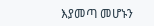እያመጣ መሆኑን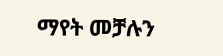ማየት መቻሉን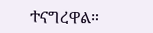ተናግረዋል።